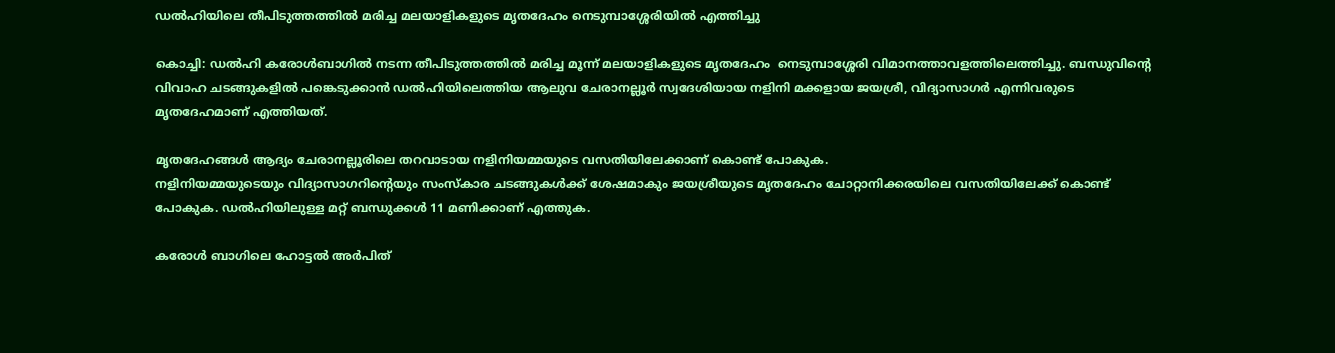ഡല്‍ഹിയിലെ തീപിടുത്തത്തില്‍ മരിച്ച മലയാളികളുടെ മൃതദേഹം നെടുമ്പാശ്ശേരിയില്‍ എത്തിച്ചു

കൊച്ചി: ഡൽഹി കരോൾബാഗിൽ നടന്ന തീപിടുത്തത്തിൽ മരിച്ച മൂന്ന് മലയാളികളുടെ മൃതദേഹം  നെടുമ്പാശ്ശേരി വിമാനത്താവളത്തിലെത്തിച്ചു. ബന്ധുവിന്‍റെ വിവാഹ ചടങ്ങുകളിൽ പങ്കെടുക്കാൻ ഡൽഹിയിലെത്തിയ ആലുവ ചേരാനല്ലൂർ സ്വദേശിയായ നളിനി മക്കളായ ജയശ്രീ, വിദ്യാസാഗർ എന്നിവരുടെ മൃതദേഹമാണ് എത്തിയത്.

മൃതദേഹങ്ങൾ ആദ്യം ചേരാനല്ലൂരിലെ തറവാടായ നളിനിയമ്മയുടെ വസതിയിലേക്കാണ് കൊണ്ട് പോകുക.
നളിനിയമ്മയുടെയും വിദ്യാസാഗറിന്‍റെയും സംസ്കാര ചടങ്ങുകൾക്ക് ശേഷമാകും ജയശ്രീയുടെ മൃതദേഹം ചോറ്റാനിക്കരയിലെ വസതിയിലേക്ക് കൊണ്ട് പോകുക. ഡൽഹിയിലുള്ള മറ്റ് ബന്ധുക്കൾ 11 മണിക്കാണ് എത്തുക.

കരോള്‍ ബാഗിലെ ഹോട്ടല്‍ അര്‍പിത്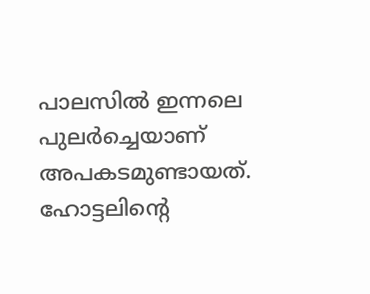പാലസില്‍ ഇന്നലെ പുലര്‍ച്ചെയാണ് അപകടമുണ്ടായത്. ഹോട്ടലിന്‍റെ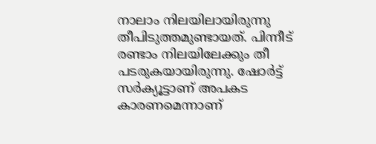നാലാം നിലയിലായിരുന്നു തീപിടുത്തമുണ്ടായത്. പിന്നീട് രണ്ടാം നിലയിലേക്കും തീ പടരുകയായിരുന്നു. ഷോര്‍ട്ട് സര്‍ക്യൂട്ടാണ് അപകട കാരണമെന്നാണ്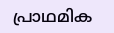പ്രാഥമിക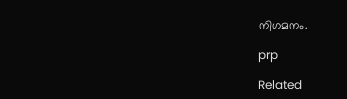നിഗമനം.

prp

Related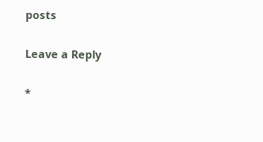posts

Leave a Reply

*